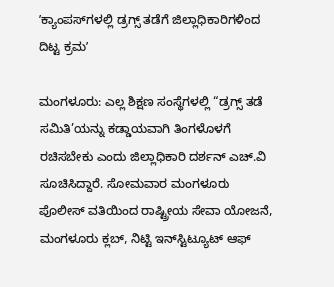ʼಕ್ಯಾಂಪಸ್‌ಗಳಲ್ಲಿ ಡ್ರಗ್ಸ್‌ ತಡೆಗೆ ಜಿಲ್ಲಾಧಿಕಾರಿಗಳಿಂದ ದಿಟ್ಟ ಕ್ರಮʼ

ಮಂಗಳೂರು: ಎಲ್ಲ ಶಿಕ್ಷಣ ಸಂಸ್ಥೆಗಳಲ್ಲಿ “ಡ್ರಗ್ಸ್ ತಡೆ ಸಮಿತಿ’ಯನ್ನು ಕಡ್ಡಾಯವಾಗಿ ತಿಂಗಳೊಳಗೆ ರಚಿಸಬೇಕು ಎಂದು ಜಿಲ್ಲಾಧಿಕಾರಿ ದರ್ಶನ್ ಎಚ್.ವಿ ಸೂಚಿಸಿದ್ದಾರೆ. ಸೋಮವಾರ ಮಂಗಳೂರು ಪೊಲೀಸ್ ವತಿಯಿಂದ ರಾಷ್ಟ್ರೀಯ ಸೇವಾ ಯೋಜನೆ, ಮಂಗಳೂರು ಕ್ಲಬ್, ನಿಟ್ಟಿ ಇನ್‌ಸ್ಟಿಟ್ಯೂಟ್ ಆಫ್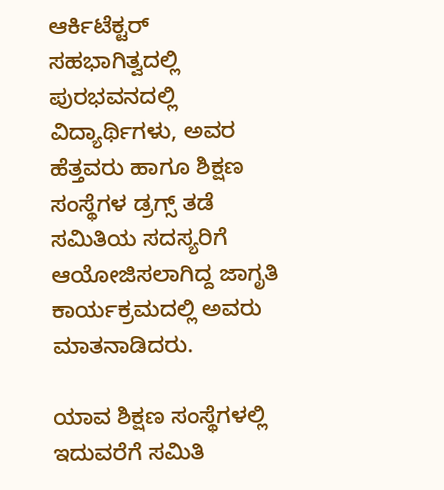ಆರ್ಕಿಟೆಕ್ಟರ್ ಸಹಭಾಗಿತ್ವದಲ್ಲಿ ಪುರಭವನದಲ್ಲಿ ವಿದ್ಯಾರ್ಥಿಗಳು, ಅವರ ಹೆತ್ತವರು ಹಾಗೂ ಶಿಕ್ಷಣ ಸಂಸ್ಥೆಗಳ ಡ್ರಗ್ಸ್ ತಡೆ ಸಮಿತಿಯ ಸದಸ್ಯರಿಗೆ ಆಯೋಜಿಸಲಾಗಿದ್ದ ಜಾಗೃತಿ ಕಾರ್ಯಕ್ರಮದಲ್ಲಿ ಅವರು ಮಾತನಾಡಿದರು.

ಯಾವ ಶಿಕ್ಷಣ ಸಂಸ್ಥೆಗಳಲ್ಲಿ ಇದುವರೆಗೆ ಸಮಿತಿ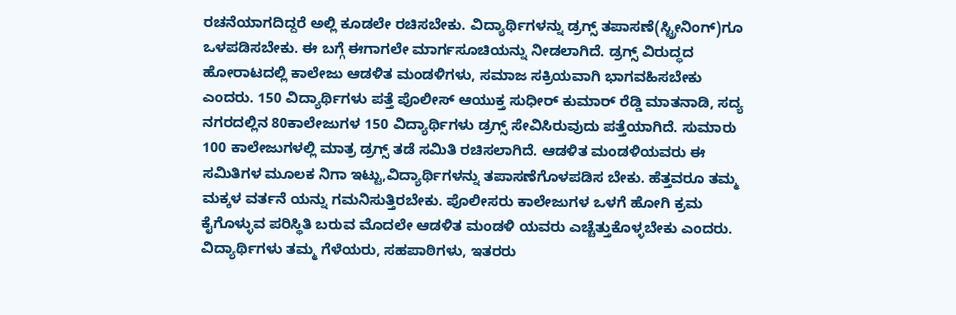ರಚನೆಯಾಗದಿದ್ದರೆ ಅಲ್ಲಿ ಕೂಡಲೇ ರಚಿಸಬೇಕು. ವಿದ್ಯಾರ್ಥಿಗಳನ್ನು ಡ್ರಗ್ಸ್ ತಪಾಸಣೆ(ಸ್ಟ್ರೀನಿಂಗ್)ಗೂ ಒಳಪಡಿಸಬೇಕು. ಈ ಬಗ್ಗೆ ಈಗಾಗಲೇ ಮಾರ್ಗಸೂಚಿಯನ್ನು ನೀಡಲಾಗಿದೆ. ಡ್ರಗ್ಸ್ ವಿರುದ್ಧದ ಹೋರಾಟದಲ್ಲಿ ಕಾಲೇಜು ಆಡಳಿತ ಮಂಡಳಿಗಳು, ಸಮಾಜ ಸಕ್ರಿಯವಾಗಿ ಭಾಗವಹಿಸಬೇಕು ಎಂದರು. 150 ವಿದ್ಯಾರ್ಥಿಗಳು ಪತ್ತೆ ಪೊಲೀಸ್ ಆಯುಕ್ತ ಸುಧೀರ್ ಕುಮಾರ್ ರೆಡ್ಡಿ ಮಾತನಾಡಿ, ಸದ್ಯ ನಗರದಲ್ಲಿನ 80ಕಾಲೇಜುಗಳ 150 ವಿದ್ಯಾರ್ಥಿಗಳು ಡ್ರಗ್ಸ್ ಸೇವಿಸಿರುವುದು ಪತ್ತೆಯಾಗಿದೆ. ಸುಮಾರು 100 ಕಾಲೇಜುಗಳಲ್ಲಿ ಮಾತ್ರ ಡ್ರಗ್ಸ್ ತಡೆ ಸಮಿತಿ ರಚಿಸಲಾಗಿದೆ. ಆಡಳಿತ ಮಂಡಳಿಯವರು ಈ ಸಮಿತಿಗಳ ಮೂಲಕ ನಿಗಾ ಇಟ್ಟು,ವಿದ್ಯಾರ್ಥಿಗಳನ್ನು ತಪಾಸಣೆಗೊಳಪಡಿಸ ಬೇಕು. ಹೆತ್ತವರೂ ತಮ್ಮ ಮಕ್ಕಳ ವರ್ತನೆ ಯನ್ನು ಗಮನಿಸುತ್ತಿರಬೇಕು. ಪೊಲೀಸರು ಕಾಲೇಜುಗಳ ಒಳಗೆ ಹೋಗಿ ಕ್ರಮ ಕೈಗೊಳ್ಳುವ ಪರಿಸ್ಥಿತಿ ಬರುವ ಮೊದಲೇ ಆಡಳಿತ ಮಂಡಳಿ ಯವರು ಎಚ್ಚೆತ್ತುಕೊಳ್ಳಬೇಕು ಎಂದರು. ವಿದ್ಯಾರ್ಥಿಗಳು ತಮ್ಮ ಗೆಳೆಯರು, ಸಹಪಾಠಿಗಳು, ಇತರರು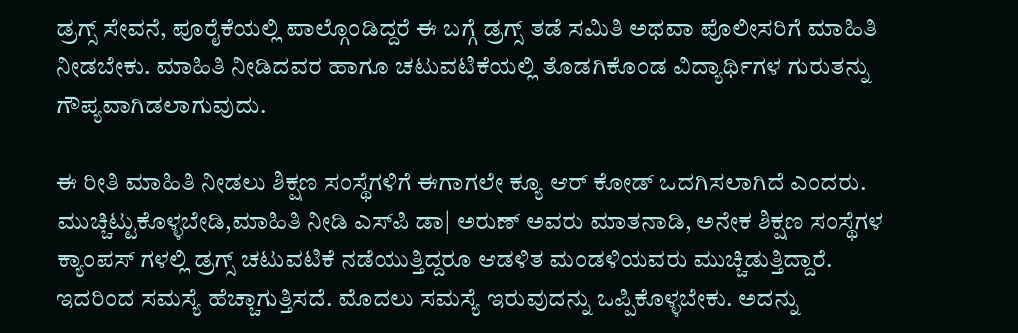ಡ್ರಗ್ಸ್ ಸೇವನೆ, ಪೂರೈಕೆಯಲ್ಲಿ ಪಾಲ್ಗೊಂಡಿದ್ದರೆ ಈ ಬಗ್ಗೆ ಡ್ರಗ್ಸ್ ತಡೆ ಸಮಿತಿ ಅಥವಾ ಪೊಲೀಸರಿಗೆ ಮಾಹಿತಿ ನೀಡಬೇಕು. ಮಾಹಿತಿ ನೀಡಿದವರ ಹಾಗೂ ಚಟುವಟಿಕೆಯಲ್ಲಿ ತೊಡಗಿಕೊಂಡ ವಿದ್ಯಾರ್ಥಿಗಳ ಗುರುತನ್ನು ಗೌಪ್ಯವಾಗಿಡಲಾಗುವುದು.

ಈ ರೀತಿ ಮಾಹಿತಿ ನೀಡಲು ಶಿಕ್ಷಣ ಸಂಸ್ಥೆಗಳಿಗೆ ಈಗಾಗಲೇ ಕ್ಯೂ ಆರ್ ಕೋಡ್ ಒದಗಿಸಲಾಗಿದೆ ಎಂದರು. ಮುಚ್ಚಿಟ್ಟುಕೊಳ್ಳಬೇಡಿ,ಮಾಹಿತಿ ನೀಡಿ ಎಸ್‌ಪಿ ಡಾ| ಅರುಣ್ ಅವರು ಮಾತನಾಡಿ, ಅನೇಕ ಶಿಕ್ಷಣ ಸಂಸ್ಥೆಗಳ ಕ್ಯಾಂಪಸ್ ಗಳಲ್ಲಿ ಡ್ರಗ್ಸ್ ಚಟುವಟಿಕೆ ನಡೆಯುತ್ತಿದ್ದರೂ ಆಡಳಿತ ಮಂಡಳಿಯವರು ಮುಚ್ಚಿಡುತ್ತಿದ್ದಾರೆ. ಇದರಿಂದ ಸಮಸ್ಯೆ ಹೆಚ್ಚಾಗುತ್ತಿಸದೆ. ಮೊದಲು ಸಮಸ್ಯೆ ಇರುವುದನ್ನು ಒಪ್ಪಿಕೊಳ್ಳಬೇಕು. ಅದನ್ನು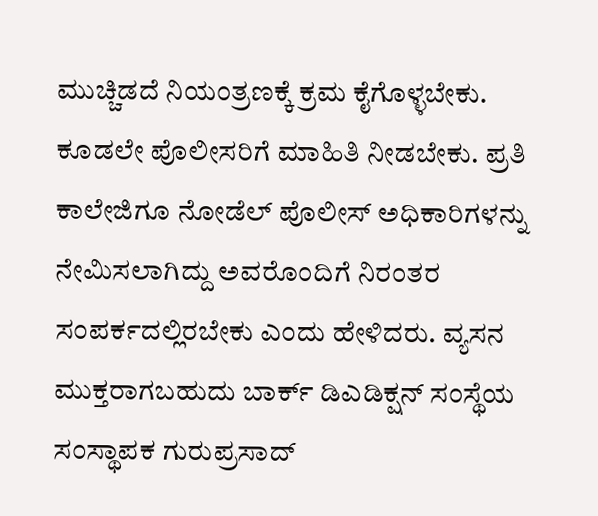ಮುಚ್ಚಿಡದೆ ನಿಯಂತ್ರಣಕ್ಕೆ ಕ್ರಮ ಕೈಗೊಳ್ಳಬೇಕು. ಕೂಡಲೇ ಪೊಲೀಸರಿಗೆ ಮಾಹಿತಿ ನೀಡಬೇಕು. ಪ್ರತಿ ಕಾಲೇಜಿಗೂ ನೋಡೆಲ್ ಪೊಲೀಸ್ ಅಧಿಕಾರಿಗಳನ್ನು ನೇಮಿಸಲಾಗಿದ್ದು ಅವರೊಂದಿಗೆ ನಿರಂತರ ಸಂಪರ್ಕದಲ್ಲಿರಬೇಕು ಎಂದು ಹೇಳಿದರು. ವ್ಯಸನ ಮುಕ್ತರಾಗಬಹುದು ಬಾರ್ಕ್ ಡಿಎಡಿಕ್ಷನ್ ಸಂಸ್ಥೆಯ ಸಂಸ್ಥಾಪಕ ಗುರುಪ್ರಸಾದ್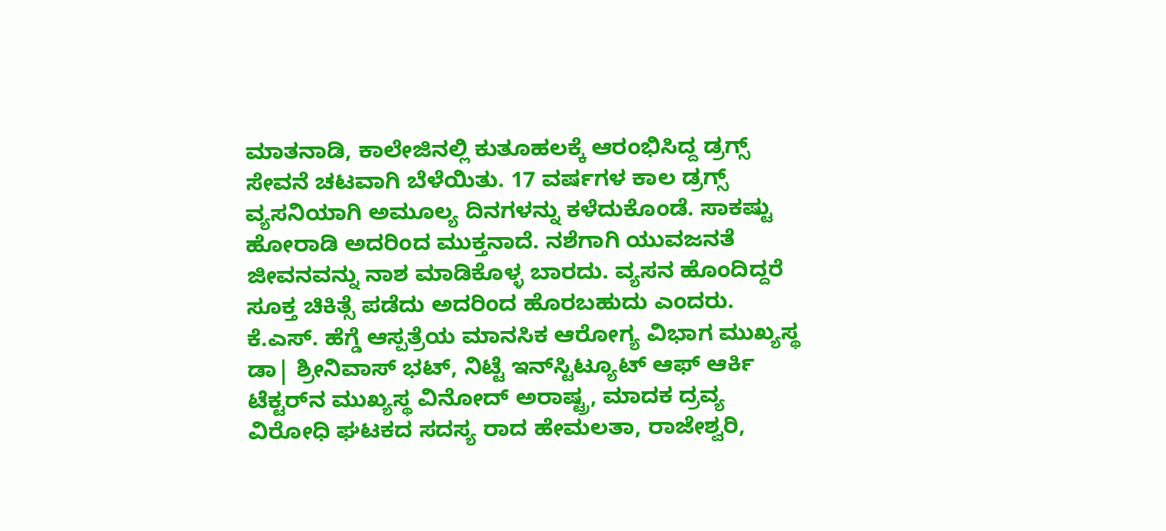ಮಾತನಾಡಿ, ಕಾಲೇಜಿನಲ್ಲಿ ಕುತೂಹಲಕ್ಕೆ ಆರಂಭಿಸಿದ್ದ ಡ್ರಗ್ಸ್ ಸೇವನೆ ಚಟವಾಗಿ ಬೆಳೆಯಿತು. 17 ವರ್ಷಗಳ ಕಾಲ ಡ್ರಗ್ಸ್ ವ್ಯಸನಿಯಾಗಿ ಅಮೂಲ್ಯ ದಿನಗಳನ್ನು ಕಳೆದುಕೊಂಡೆ. ಸಾಕಷ್ಟು ಹೋರಾಡಿ ಅದರಿಂದ ಮುಕ್ತನಾದೆ. ನಶೆಗಾಗಿ ಯುವಜನತೆ ಜೀವನವನ್ನು ನಾಶ ಮಾಡಿಕೊಳ್ಳ ಬಾರದು. ವ್ಯಸನ ಹೊಂದಿದ್ದರೆ ಸೂಕ್ತ ಚಿಕಿತ್ಸೆ ಪಡೆದು ಅದರಿಂದ ಹೊರಬಹುದು ಎಂದರು. ಕೆ.ಎಸ್. ಹೆಗ್ಡೆ ಆಸ್ಪತ್ರೆಯ ಮಾನಸಿಕ ಆರೋಗ್ಯ ವಿಭಾಗ ಮುಖ್ಯಸ್ಥ ಡಾ| ಶ್ರೀನಿವಾಸ್ ಭಟ್, ನಿಟ್ಟೆ ಇನ್‌ಸ್ಟಿಟ್ಯೂಟ್ ಆಫ್ ಆರ್ಕಿ ಟೆಕ್ಟರ್‌ನ ಮುಖ್ಯಸ್ಥ ವಿನೋದ್ ಅರಾಷ್ಟ್ರ, ಮಾದಕ ದ್ರವ್ಯ ವಿರೋಧಿ ಘಟಕದ ಸದಸ್ಯ ರಾದ ಹೇಮಲತಾ, ರಾಜೇಶ್ವರಿ,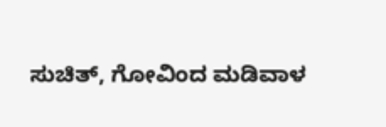ಸುಚಿತ್, ಗೋವಿಂದ ಮಡಿವಾಳ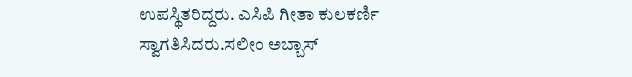ಉಪಸ್ಥಿತರಿದ್ದರು. ಎಸಿಪಿ ಗೀತಾ ಕುಲಕರ್ಣಿ ಸ್ವಾಗತಿಸಿದರು.ಸಲೀಂ ಅಬ್ಬಾಸ್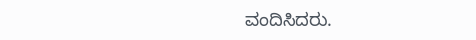ವಂದಿಸಿದರು.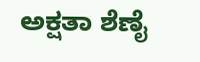ಅಕ್ಷತಾ ಶೆಣೈ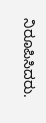ನಿರೂಪಿಸಿದರು.